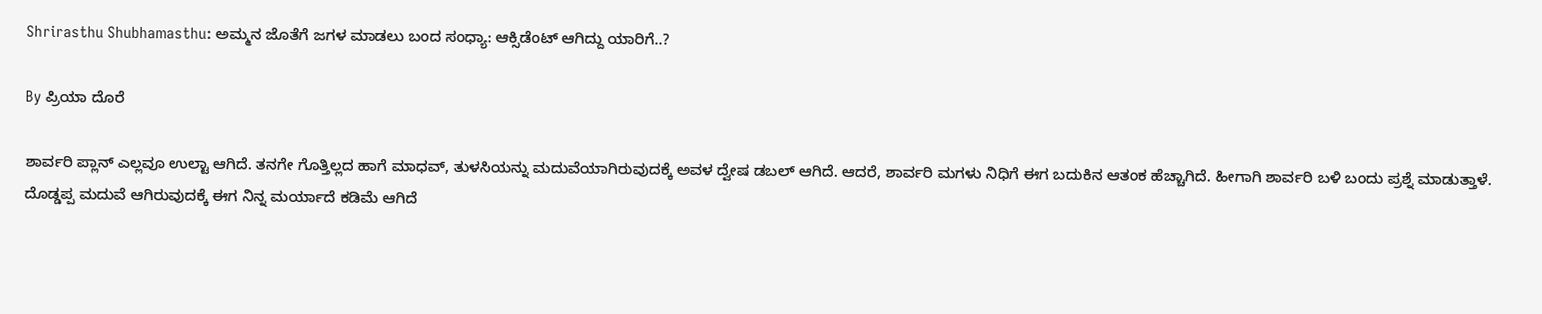Shrirasthu Shubhamasthu: ಅಮ್ಮನ ಜೊತೆಗೆ ಜಗಳ ಮಾಡಲು ಬಂದ ಸಂಧ್ಯಾ: ಆಕ್ಸಿಡೆಂಟ್ ಆಗಿದ್ದು ಯಾರಿಗೆ..?

By ಪ್ರಿಯಾ ದೊರೆ

ಶಾರ್ವರಿ ಪ್ಲಾನ್ ಎಲ್ಲವೂ ಉಲ್ಟಾ ಆಗಿದೆ. ತನಗೇ ಗೊತ್ತಿಲ್ಲದ ಹಾಗೆ ಮಾಧವ್, ತುಳಸಿಯನ್ನು ಮದುವೆಯಾಗಿರುವುದಕ್ಕೆ ಅವಳ ದ್ವೇಷ ಡಬಲ್ ಆಗಿದೆ. ಆದರೆ, ಶಾರ್ವರಿ ಮಗಳು ನಿಧಿಗೆ ಈಗ ಬದುಕಿನ ಆತಂಕ ಹೆಚ್ಚಾಗಿದೆ. ಹೀಗಾಗಿ ಶಾರ್ವರಿ ಬಳಿ ಬಂದು ಪ್ರಶ್ನೆ ಮಾಡುತ್ತಾಳೆ. ದೊಡ್ಡಪ್ಪ ಮದುವೆ ಆಗಿರುವುದಕ್ಕೆ ಈಗ ನಿನ್ನ ಮರ್ಯಾದೆ ಕಡಿಮೆ ಆಗಿದೆ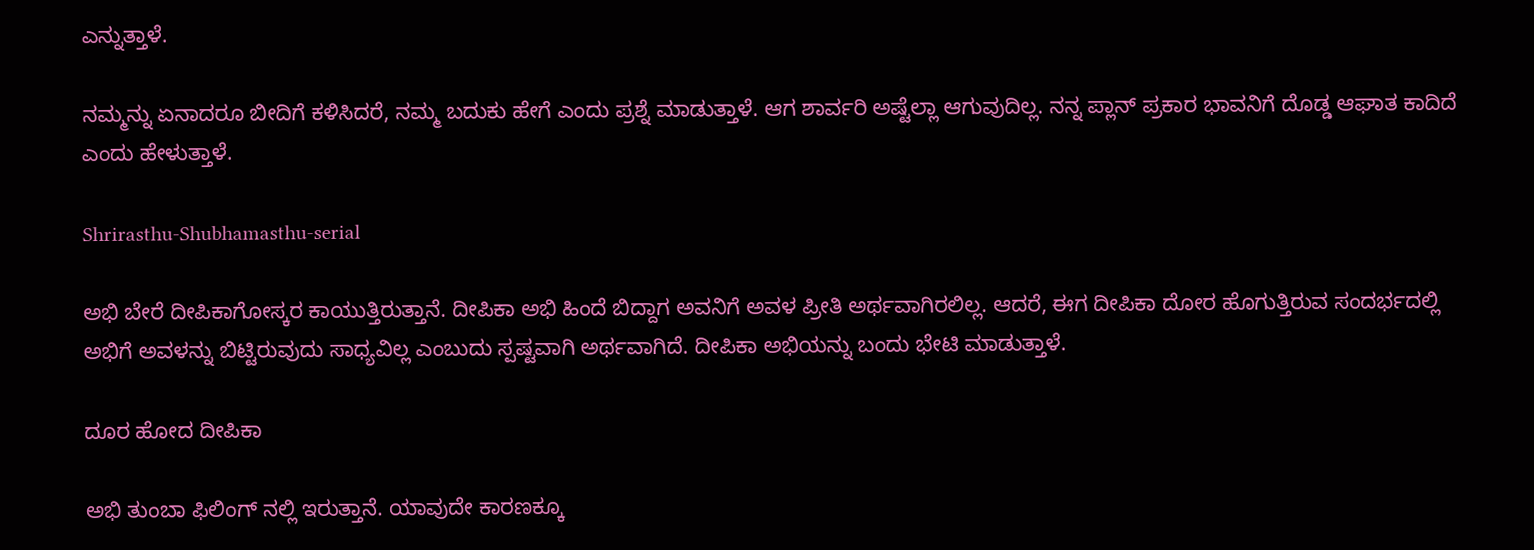ಎನ್ನುತ್ತಾಳೆ.

ನಮ್ಮನ್ನು ಏನಾದರೂ ಬೀದಿಗೆ ಕಳಿಸಿದರೆ, ನಮ್ಮ ಬದುಕು ಹೇಗೆ ಎಂದು ಪ್ರಶ್ನೆ ಮಾಡುತ್ತಾಳೆ. ಆಗ ಶಾರ್ವರಿ ಅಷ್ಟೆಲ್ಲಾ ಆಗುವುದಿಲ್ಲ. ನನ್ನ ಪ್ಲಾನ್ ಪ್ರಕಾರ ಭಾವನಿಗೆ ದೊಡ್ಡ ಆಘಾತ ಕಾದಿದೆ ಎಂದು ಹೇಳುತ್ತಾಳೆ.

Shrirasthu-Shubhamasthu-serial

ಅಭಿ ಬೇರೆ ದೀಪಿಕಾಗೋಸ್ಕರ ಕಾಯುತ್ತಿರುತ್ತಾನೆ. ದೀಪಿಕಾ ಅಭಿ ಹಿಂದೆ ಬಿದ್ದಾಗ ಅವನಿಗೆ ಅವಳ ಪ್ರೀತಿ ಅರ್ಥವಾಗಿರಲಿಲ್ಲ. ಆದರೆ, ಈಗ ದೀಪಿಕಾ ದೋರ ಹೊಗುತ್ತಿರುವ ಸಂದರ್ಭದಲ್ಲಿ ಅಭಿಗೆ ಅವಳನ್ನು ಬಿಟ್ಟಿರುವುದು ಸಾಧ್ಯವಿಲ್ಲ ಎಂಬುದು ಸ್ಪಷ್ಟವಾಗಿ ಅರ್ಥವಾಗಿದೆ. ದೀಪಿಕಾ ಅಭಿಯನ್ನು ಬಂದು ಭೇಟಿ ಮಾಡುತ್ತಾಳೆ.

ದೂರ ಹೋದ ದೀಪಿಕಾ

ಅಭಿ ತುಂಬಾ ಫಿಲಿಂಗ್ ನಲ್ಲಿ ಇರುತ್ತಾನೆ. ಯಾವುದೇ ಕಾರಣಕ್ಕೂ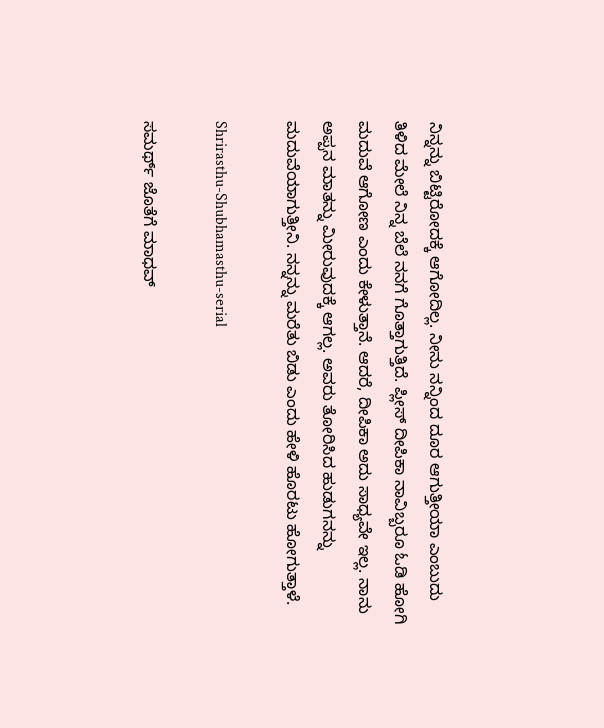ನಿನ್ನನ್ನು ಬಿಟ್ಟಿರೋದಕ್ಕೆ ಆಗೋದಿಲ್ಲ. ನೀನು ನನ್ನಿಂದ ದೂರ ಆಗುತ್ತೀಯಾ ಎಂಬುದು ತಿಳಿದ ಮೇಲೆ ನಿನ್ನ ಬೆಲೆ ನನಗೆ ಗೊತ್ತಾಗುತ್ತಿದೆ. ಪ್ಲೀಸ್ ದೀಪಿಕಾ ನಾವಿಬ್ಬರೂ ಓಡಿ ಹೋಗಿ ಮದುವೆ ಆಗೋಣ ಎಂದು ಕೇಳುತ್ತಾನೆ. ಆದರೆ, ದೀಪಿಕಾ ಅದು ಸಾಧ್ಯವೇ ಇಲ್ಲ. ನಾನು ಅಪ್ಪನ ಮಾತನ್ನು ಮೀರುವುದಕ್ಕೆ ಆಗಲ್ಲ. ಅವರು ತೋರಿಸಿದ ಹುಡುಗನನ್ನು ಮದುವೆಯಾಗುತ್ತೀನಿ. ನನ್ನನ್ನು ಮರೆತು ಬಿಡು ಎಂದು ಹೇಳಿ ಹೊರಟು ಹೋಗುತ್ತಾಳೆ.

Shrirasthu-Shubhamasthu-serial

ಸಮರ್ಥ್ ಜೊತೆಗೆ ಮಾಧವ್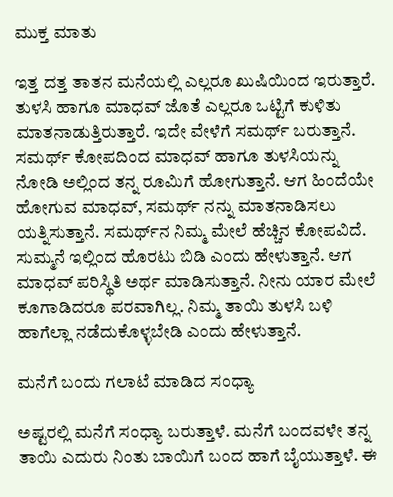ಮುಕ್ತ ಮಾತು

ಇತ್ತ ದತ್ತ ತಾತನ ಮನೆಯಲ್ಲಿ ಎಲ್ಲರೂ ಖುಷಿಯಿಂದ ಇರುತ್ತಾರೆ. ತುಳಸಿ ಹಾಗೂ ಮಾಧವ್ ಜೊತೆ ಎಲ್ಲರೂ ಒಟ್ಟಿಗೆ ಕುಳಿತು ಮಾತನಾಡುತ್ತಿರುತ್ತಾರೆ. ಇದೇ ವೇಳೆಗೆ ಸಮರ್ಥ್ ಬರುತ್ತಾನೆ. ಸಮರ್ಥ್ ಕೋಪದಿಂದ ಮಾಧವ್ ಹಾಗೂ ತುಳಸಿಯನ್ನು ನೋಡಿ ಅಲ್ಲಿಂದ ತನ್ನ ರೂಮಿಗೆ ಹೋಗುತ್ತಾನೆ. ಆಗ ಹಿಂದೆಯೇ ಹೋಗುವ ಮಾಧವ್, ಸಮರ್ಥ್ ನನ್ನು ಮಾತನಾಡಿಸಲು ಯತ್ನಿಸುತ್ತಾನೆ. ಸಮರ್ಥ್‌ನ ನಿಮ್ಮ ಮೇಲೆ ಹೆಚ್ಚಿನ ಕೋಪವಿದೆ. ಸುಮ್ಮನೆ ಇಲ್ಲಿಂದ ಹೊರಟು ಬಿಡಿ ಎಂದು ಹೇಳುತ್ತಾನೆ. ಆಗ ಮಾಧವ್ ಪರಿಸ್ಥಿತಿ ಅರ್ಥ ಮಾಡಿಸುತ್ತಾನೆ. ನೀನು ಯಾರ ಮೇಲೆ ಕೂಗಾಡಿದರೂ ಪರವಾಗಿಲ್ಲ. ನಿಮ್ಮ ತಾಯಿ ತುಳಸಿ ಬಳಿ ಹಾಗೆಲ್ಲಾ ನಡೆದುಕೊಳ್ಳಬೇಡಿ ಎಂದು ಹೇಳುತ್ತಾನೆ.

ಮನೆಗೆ ಬಂದು ಗಲಾಟೆ ಮಾಡಿದ ಸಂಧ್ಯಾ

ಅಷ್ಟರಲ್ಲಿ ಮನೆಗೆ ಸಂಧ್ಯಾ ಬರುತ್ತಾಳೆ. ಮನೆಗೆ ಬಂದವಳೇ ತನ್ನ ತಾಯಿ ಎದುರು ನಿಂತು ಬಾಯಿಗೆ ಬಂದ ಹಾಗೆ ಬೈಯುತ್ತಾಳೆ. ಈ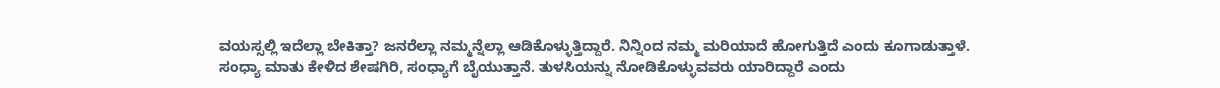ವಯಸ್ಸಲ್ಲಿ ಇದೆಲ್ಲಾ ಬೇಕಿತ್ತಾ? ಜನರೆಲ್ಲಾ ನಮ್ಮನ್ನೆಲ್ಲಾ ಆಡಿಕೊಳ್ಳುತ್ತಿದ್ದಾರೆ. ನಿನ್ನಿಂದ ನಮ್ಮ ಮರಿಯಾದೆ ಹೋಗುತ್ತಿದೆ ಎಂದು ಕೂಗಾಡುತ್ತಾಳೆ. ಸಂಧ್ಯಾ ಮಾತು ಕೇಳಿದ ಶೇಷಗಿರಿ, ಸಂಧ್ಯಾಗೆ ಬೈಯುತ್ತಾನೆ. ತುಳಸಿಯನ್ನು ನೋಡಿಕೊಳ್ಳುವವರು ಯಾರಿದ್ದಾರೆ ಎಂದು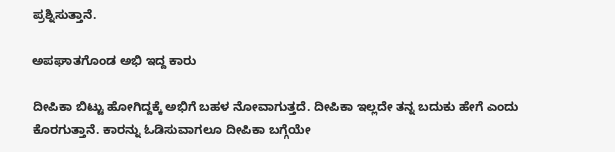ಪ್ರಶ್ನಿಸುತ್ತಾನೆ.

ಅಪಘಾತಗೊಂಡ ಅಭಿ ಇದ್ದ ಕಾರು

ದೀಪಿಕಾ ಬಿಟ್ಟು ಹೋಗಿದ್ದಕ್ಕೆ ಅಭಿಗೆ ಬಹಳ ನೋವಾಗುತ್ತದೆ. ದೀಪಿಕಾ ಇಲ್ಲದೇ ತನ್ನ ಬದುಕು ಹೇಗೆ ಎಂದು ಕೊರಗುತ್ತಾನೆ. ಕಾರನ್ನು ಓಡಿಸುವಾಗಲೂ ದೀಪಿಕಾ ಬಗ್ಗೆಯೇ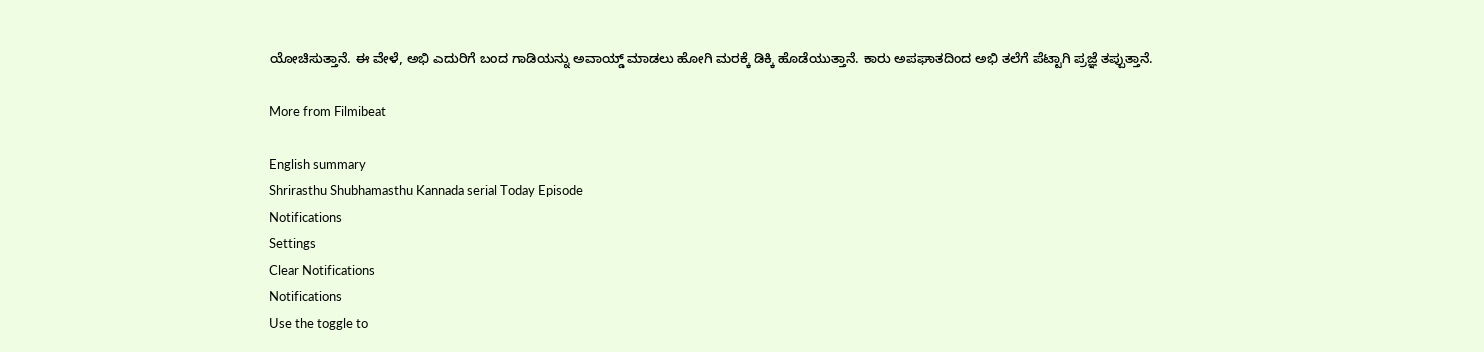ಯೋಚಿಸುತ್ತಾನೆ. ಈ ವೇಳೆ, ಅಭಿ ಎದುರಿಗೆ ಬಂದ ಗಾಡಿಯನ್ನು ಅವಾಯ್ಡ್ ಮಾಡಲು ಹೋಗಿ ಮರಕ್ಕೆ ಡಿಕ್ಕಿ ಹೊಡೆಯುತ್ತಾನೆ. ಕಾರು ಅಪಘಾತದಿಂದ ಅಭಿ ತಲೆಗೆ ಪೆಟ್ಟಾಗಿ ಪ್ರಜ್ಞೆ ತಪ್ಪುತ್ತಾನೆ.

More from Filmibeat

English summary
Shrirasthu Shubhamasthu Kannada serial Today Episode
Notifications
Settings
Clear Notifications
Notifications
Use the toggle to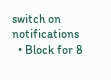switch on notifications
  • Block for 8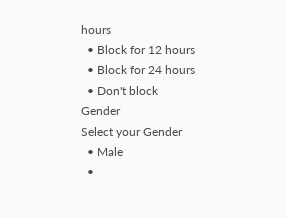hours
  • Block for 12 hours
  • Block for 24 hours
  • Don't block
Gender
Select your Gender
  • Male
  •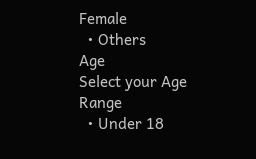Female
  • Others
Age
Select your Age Range
  • Under 18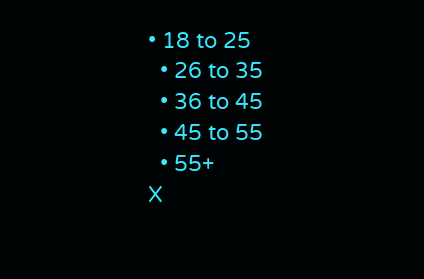• 18 to 25
  • 26 to 35
  • 36 to 45
  • 45 to 55
  • 55+
X